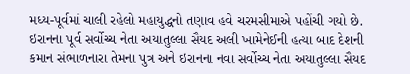મધ્ય-પૂર્વમાં ચાલી રહેલો મહાયુદ્ધનો તણાવ હવે ચરમસીમાએ પહોંચી ગયો છે. ઇરાનના પૂર્વ સર્વોચ્ચ નેતા અયાતુલ્લા સૈયદ અલી ખામેનેઈની હત્યા બાદ દેશની કમાન સંભાળનારા તેમના પુત્ર અને ઇરાનના નવા સર્વોચ્ચ નેતા અયાતુલ્લા સૈયદ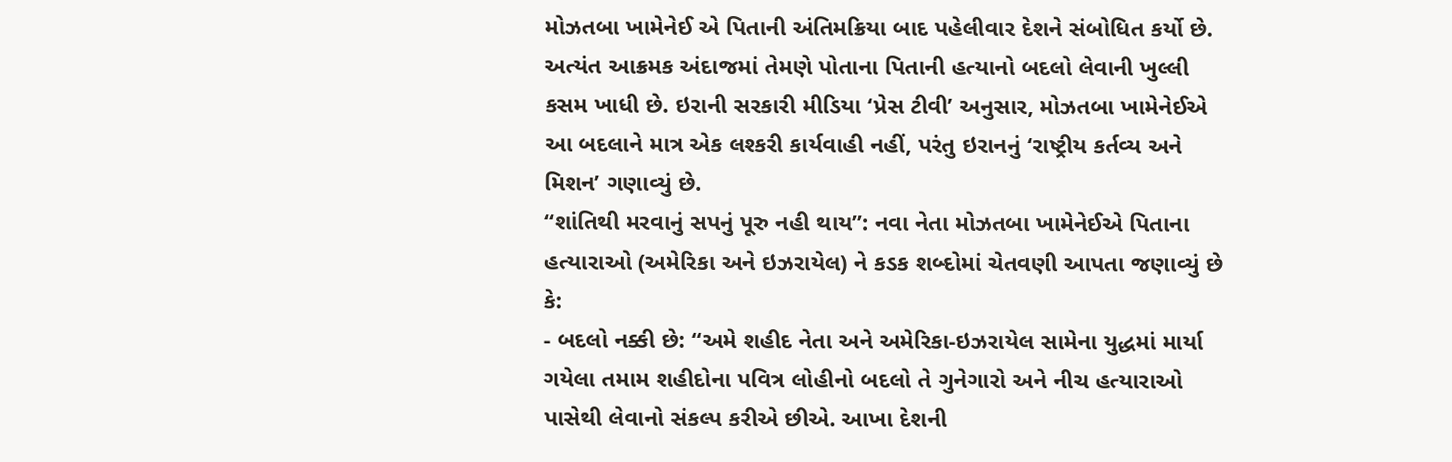મોઝતબા ખામેનેઈ એ પિતાની અંતિમક્રિયા બાદ પહેલીવાર દેશને સંબોધિત કર્યો છે. અત્યંત આક્રમક અંદાજમાં તેમણે પોતાના પિતાની હત્યાનો બદલો લેવાની ખુલ્લી કસમ ખાધી છે. ઇરાની સરકારી મીડિયા ‘પ્રેસ ટીવી’ અનુસાર, મોઝતબા ખામેનેઈએ આ બદલાને માત્ર એક લશ્કરી કાર્યવાહી નહીં, પરંતુ ઇરાનનું ‘રાષ્ટ્રીય કર્તવ્ય અને મિશન’ ગણાવ્યું છે.
“શાંતિથી મરવાનું સપનું પૂરુ નહી થાય”: નવા નેતા મોઝતબા ખામેનેઈએ પિતાના હત્યારાઓ (અમેરિકા અને ઇઝરાયેલ) ને કડક શબ્દોમાં ચેતવણી આપતા જણાવ્યું છે કે:
- બદલો નક્કી છે: “અમે શહીદ નેતા અને અમેરિકા-ઇઝરાયેલ સામેના યુદ્ધમાં માર્યા ગયેલા તમામ શહીદોના પવિત્ર લોહીનો બદલો તે ગુનેગારો અને નીચ હત્યારાઓ પાસેથી લેવાનો સંકલ્પ કરીએ છીએ. આખા દેશની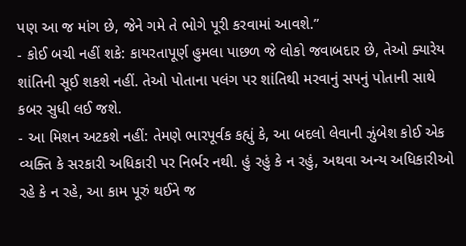પણ આ જ માંગ છે, જેને ગમે તે ભોગે પૂરી કરવામાં આવશે.”
- કોઈ બચી નહીં શકે: કાયરતાપૂર્ણ હુમલા પાછળ જે લોકો જવાબદાર છે, તેઓ ક્યારેય શાંતિની સૂઈ શકશે નહીં. તેઓ પોતાના પલંગ પર શાંતિથી મરવાનું સપનું પોતાની સાથે કબર સુધી લઈ જશે.
- આ મિશન અટકશે નહીં: તેમણે ભારપૂર્વક કહ્યું કે, આ બદલો લેવાની ઝુંબેશ કોઈ એક વ્યક્તિ કે સરકારી અધિકારી પર નિર્ભર નથી. હું રહું કે ન રહું, અથવા અન્ય અધિકારીઓ રહે કે ન રહે, આ કામ પૂરું થઈને જ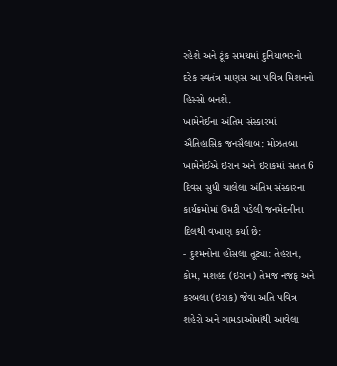રહેશે અને ટૂંક સમયમાં દુનિયાભરનો દરેક સ્વતંત્ર માણસ આ પવિત્ર મિશનનો હિસ્સો બનશે.
ખામેનેઈના અંતિમ સંસ્કારમાં ઐતિહાસિક જનસૈલાબ: મોઝતબા ખામેનેઈએ ઇરાન અને ઇરાકમાં સતત 6 દિવસ સુધી ચાલેલા અંતિમ સંસ્કારના કાર્યક્રમોમાં ઉમટી પડેલી જનમેદનીના દિલથી વખાણ કર્યા છે:
- દુશ્મનોના હોંસલા તૂટ્યા: તેહરાન, કોમ, મશહદ (ઇરાન) તેમજ નજફ અને કરબલા (ઇરાક) જેવા અતિ પવિત્ર શહેરો અને ગામડાઓમાંથી આવેલા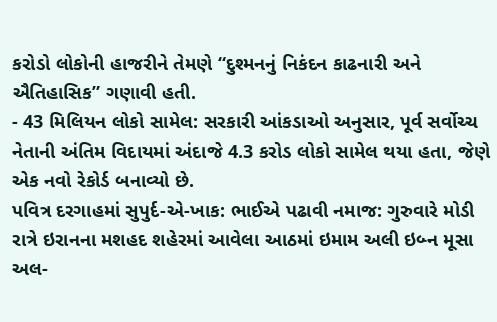કરોડો લોકોની હાજરીને તેમણે “દુશ્મનનું નિકંદન કાઢનારી અને ઐતિહાસિક” ગણાવી હતી.
- 43 મિલિયન લોકો સામેલ: સરકારી આંકડાઓ અનુસાર, પૂર્વ સર્વોચ્ચ નેતાની અંતિમ વિદાયમાં અંદાજે 4.3 કરોડ લોકો સામેલ થયા હતા, જેણે એક નવો રેકોર્ડ બનાવ્યો છે.
પવિત્ર દરગાહમાં સુપુર્દ-એ-ખાક: ભાઈએ પઢાવી નમાજ: ગુરુવારે મોડી રાત્રે ઇરાનના મશહદ શહેરમાં આવેલા આઠમાં ઇમામ અલી ઇબ્ન મૂસા અલ-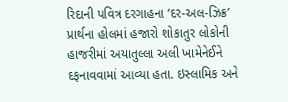રિદાની પવિત્ર દરગાહના ‘દર-અલ-ઝિક્ર’ પ્રાર્થના હોલમાં હજારો શોકાતુર લોકોની હાજરીમાં અયાતુલ્લા અલી ખામેનેઈને દફનાવવામાં આવ્યા હતા. ઇસ્લામિક અને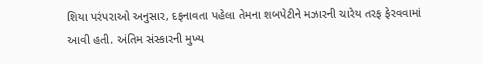શિયા પરંપરાઓ અનુસાર, દફનાવતા પહેલા તેમના શબપેટીને મઝારની ચારેય તરફ ફેરવવામાં આવી હતી. અંતિમ સંસ્કારની મુખ્ય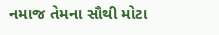નમાજ તેમના સૌથી મોટા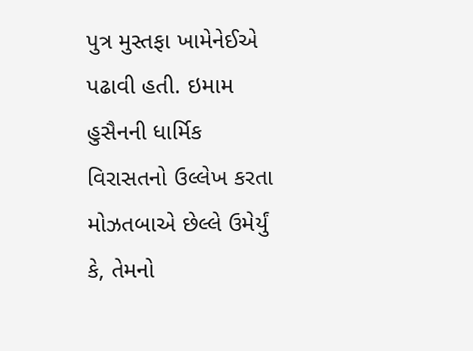પુત્ર મુસ્તફા ખામેનેઈએ પઢાવી હતી. ઇમામ હુસૈનની ધાર્મિક વિરાસતનો ઉલ્લેખ કરતા મોઝતબાએ છેલ્લે ઉમેર્યું કે, તેમનો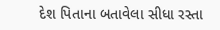દેશ પિતાના બતાવેલા સીધા રસ્તા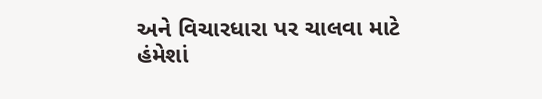અને વિચારધારા પર ચાલવા માટે હંમેશાં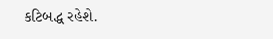કટિબદ્ધ રહેશે.